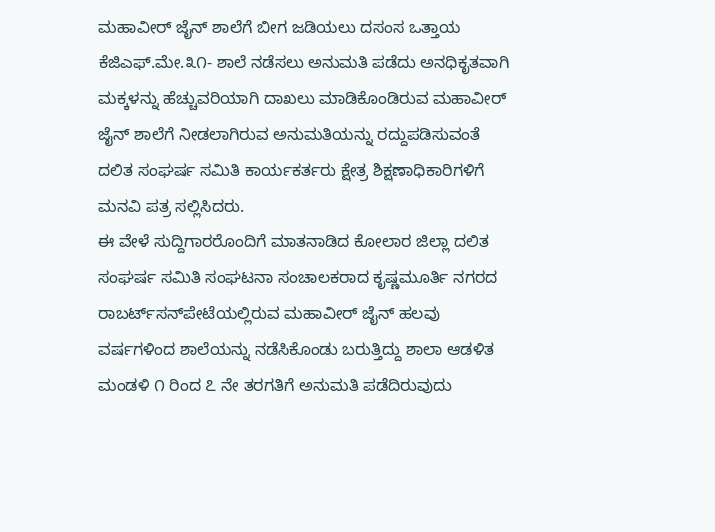ಮಹಾವೀರ್ ಜೈನ್ ಶಾಲೆಗೆ ಬೀಗ ಜಡಿಯಲು ದಸಂಸ ಒತ್ತಾಯ
ಕೆಜಿಎಫ್.ಮೇ.೩೧- ಶಾಲೆ ನಡೆಸಲು ಅನುಮತಿ ಪಡೆದು ಅನಧಿಕೃತವಾಗಿ ಮಕ್ಕಳನ್ನು ಹೆಚ್ಚುವರಿಯಾಗಿ ದಾಖಲು ಮಾಡಿಕೊಂಡಿರುವ ಮಹಾವೀರ್ ಜೈನ್ ಶಾಲೆಗೆ ನೀಡಲಾಗಿರುವ ಅನುಮತಿಯನ್ನು ರದ್ದುಪಡಿಸುವಂತೆ ದಲಿತ ಸಂಘರ್ಷ ಸಮಿತಿ ಕಾರ್ಯಕರ್ತರು ಕ್ಷೇತ್ರ ಶಿಕ್ಷಣಾಧಿಕಾರಿಗಳಿಗೆ ಮನವಿ ಪತ್ರ ಸಲ್ಲಿಸಿದರು.
ಈ ವೇಳೆ ಸುದ್ದಿಗಾರರೊಂದಿಗೆ ಮಾತನಾಡಿದ ಕೋಲಾರ ಜಿಲ್ಲಾ ದಲಿತ ಸಂಘರ್ಷ ಸಮಿತಿ ಸಂಘಟನಾ ಸಂಚಾಲಕರಾದ ಕೃಷ್ಣಮೂರ್ತಿ ನಗರದ ರಾಬರ್ಟ್‌ಸನ್‌ಪೇಟೆಯಲ್ಲಿರುವ ಮಹಾವೀರ್ ಜೈನ್ ಹಲವು ವರ್ಷಗಳಿಂದ ಶಾಲೆಯನ್ನು ನಡೆಸಿಕೊಂಡು ಬರುತ್ತಿದ್ದು ಶಾಲಾ ಆಡಳಿತ ಮಂಡಳಿ ೧ ರಿಂದ ೭ ನೇ ತರಗತಿಗೆ ಅನುಮತಿ ಪಡೆದಿರುವುದು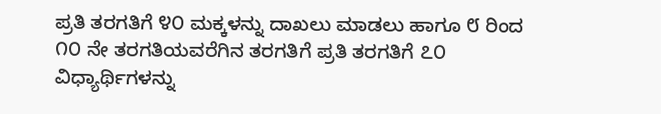ಪ್ರತಿ ತರಗತಿಗೆ ೪೦ ಮಕ್ಕಳನ್ನು ದಾಖಲು ಮಾಡಲು ಹಾಗೂ ೮ ರಿಂದ ೧೦ ನೇ ತರಗತಿಯವರೆಗಿನ ತರಗತಿಗೆ ಪ್ರತಿ ತರಗತಿಗೆ ೭೦ ವಿಧ್ಯಾರ್ಥಿಗಳನ್ನು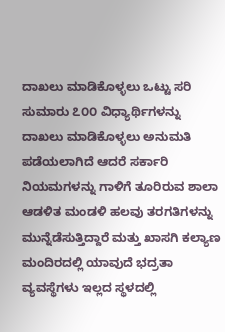ದಾಖಲು ಮಾಡಿಕೊಳ್ಳಲು ಒಟ್ಟು ಸರಿ ಸುಮಾರು ೭೦೦ ವಿಧ್ಯಾರ್ಥಿಗಳನ್ನು ದಾಖಲು ಮಾಡಿಕೊಳ್ಳಲು ಅನುಮತಿ ಪಡೆಯಲಾಗಿದೆ ಆದರೆ ಸರ್ಕಾರಿ ನಿಯಮಗಳನ್ನು ಗಾಳಿಗೆ ತೂರಿರುವ ಶಾಲಾ ಆಡಳಿತ ಮಂಡಳಿ ಹಲವು ತರಗತಿಗಳನ್ನು ಮುನ್ನೆಡೆಸುತ್ತಿದ್ದಾರೆ ಮತ್ತು ಖಾಸಗಿ ಕಲ್ಯಾಣ ಮಂದಿರದಲ್ಲಿ ಯಾವುದೆ ಭದ್ರತಾ ವ್ಯವಸ್ಥೆಗಳು ಇಲ್ಲದ ಸ್ಥಳದಲ್ಲಿ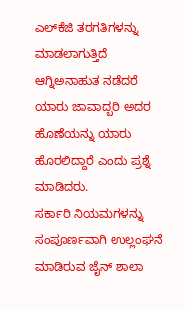ಎಲ್‌ಕೆಜಿ ತರಗತಿಗಳನ್ನು ಮಾಡಲಾಗುತ್ತಿದೆ ಆಗ್ನಿಅನಾಹುತ ನಡೆದರೆ ಯಾರು ಜಾವಾದ್ಬರಿ ಅದರ ಹೊಣೆಯನ್ನು ಯಾರು ಹೊರಲಿದ್ದಾರೆ ಎಂದು ಪ್ರಶ್ನೆ ಮಾಡಿದರು.
ಸರ್ಕಾರಿ ನಿಯಮಗಳನ್ನು ಸಂಪೂರ್ಣವಾಗಿ ಉಲ್ಲಂಘನೆ ಮಾಡಿರುವ ಜೈನ್ ಶಾಲಾ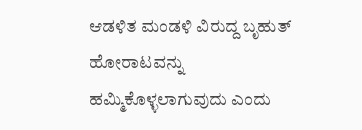ಆಡಳಿತ ಮಂಡಳಿ ವಿರುದ್ದ ಬೃಹುತ್ ಹೋರಾಟವನ್ನು ಹಮ್ಮಿಕೊಳ್ಳಲಾಗುವುದು ಎಂದು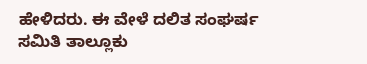ಹೇಳಿದರು. ಈ ವೇಳೆ ದಲಿತ ಸಂಘರ್ಷ ಸಮಿತಿ ತಾಲ್ಲೂಕು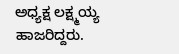ಅಧ್ಯಕ್ಷ ಲಕ್ಷ್ಮಯ್ಯ ಹಾಜರಿದ್ದರು.